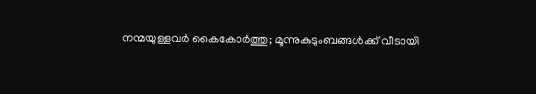നന്മയുള്ളവർ കൈകോർത്തു; മൂന്നുകുടുംബങ്ങൾക്ക് വീടായി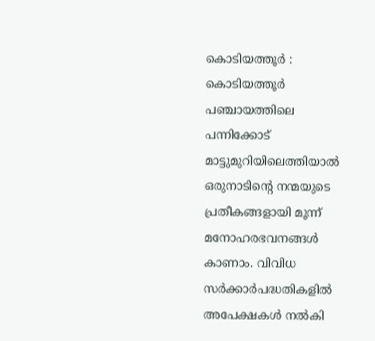കൊടിയത്തൂർ : കൊടിയത്തൂർ പഞ്ചായത്തിലെ പന്നിക്കോട് മാട്ടുമുറിയിലെത്തിയാൽ ഒരുനാടിന്റെ നന്മയുടെ പ്രതീകങ്ങളായി മൂന്ന് മനോഹരഭവനങ്ങൾ കാണാം. വിവിധ സർക്കാർപദ്ധതികളിൽ അപേക്ഷകൾ നൽകി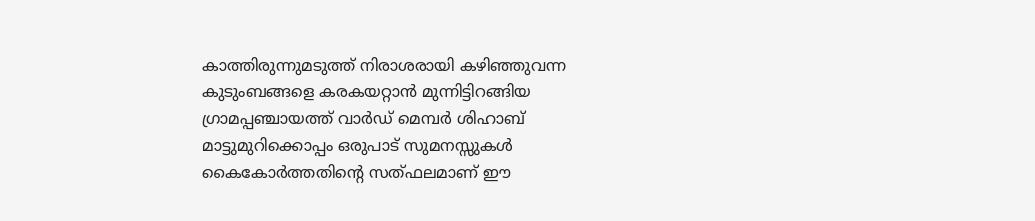കാത്തിരുന്നുമടുത്ത് നിരാശരായി കഴിഞ്ഞുവന്ന കുടുംബങ്ങളെ കരകയറ്റാൻ മുന്നിട്ടിറങ്ങിയ ഗ്രാമപ്പഞ്ചായത്ത് വാർഡ് മെമ്പർ ശിഹാബ് മാട്ടുമുറിക്കൊപ്പം ഒരുപാട് സുമനസ്സുകൾ കൈകോർത്തതിന്റെ സത്ഫലമാണ് ഈ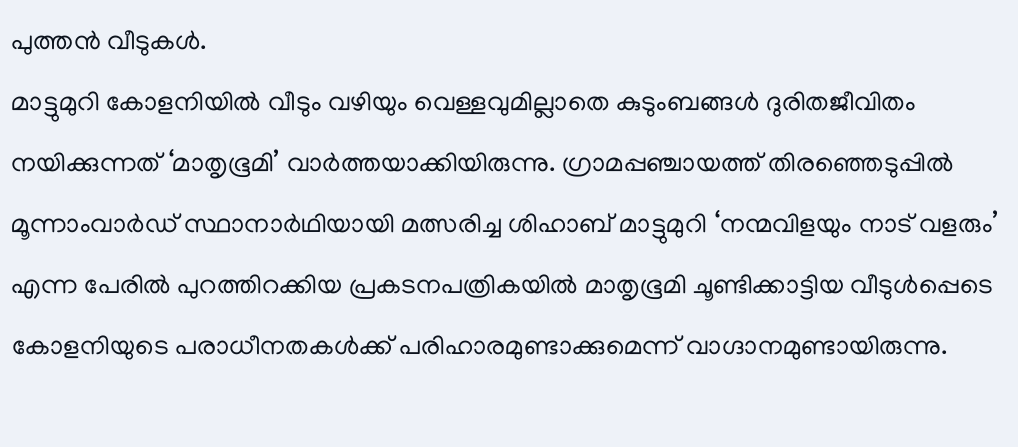പുത്തൻ വീടുകൾ.
മാട്ടുമുറി കോളനിയിൽ വീടും വഴിയും വെള്ളവുമില്ലാതെ കുടുംബങ്ങൾ ദുരിതജീവിതം നയിക്കുന്നത് ‘മാതൃഭൂമി’ വാർത്തയാക്കിയിരുന്നു. ഗ്രാമപ്പഞ്ചായത്ത് തിരഞ്ഞെടുപ്പിൽ മൂന്നാംവാർഡ് സ്ഥാനാർഥിയായി മത്സരിച്ച ശിഹാബ് മാട്ടുമുറി ‘നന്മവിളയും നാട് വളരും’ എന്ന പേരിൽ പുറത്തിറക്കിയ പ്രകടനപത്രികയിൽ മാതൃഭൂമി ചൂണ്ടിക്കാട്ടിയ വീടുൾപ്പെടെ കോളനിയുടെ പരാധീനതകൾക്ക് പരിഹാരമുണ്ടാക്കുമെന്ന് വാഗ്ദാനമുണ്ടായിരുന്നു.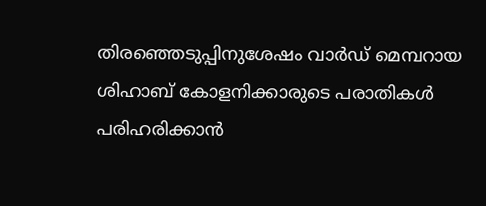തിരഞ്ഞെടുപ്പിനുശേഷം വാർഡ് മെമ്പറായ ശിഹാബ് കോളനിക്കാരുടെ പരാതികൾ പരിഹരിക്കാൻ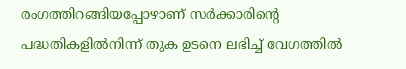രംഗത്തിറങ്ങിയപ്പോഴാണ് സർക്കാരിന്റെ പദ്ധതികളിൽനിന്ന് തുക ഉടനെ ലഭിച്ച് വേഗത്തിൽ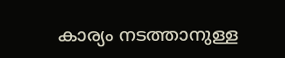കാര്യം നടത്താനുള്ള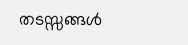തടസ്സങ്ങൾ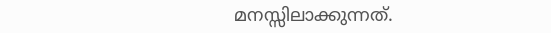മനസ്സിലാക്കുന്നത്.